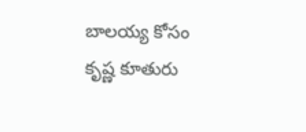బాలయ్య కోసం కృష్ణ కూతురు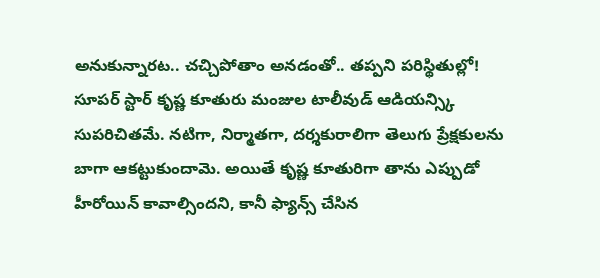అనుకున్నారట.. చచ్చిపోతాం అనడంతో.. తప్పని పరిస్థితుల్లో!
సూపర్ స్టార్ కృష్ణ కూతురు మంజుల టాలీవుడ్ ఆడియన్స్కి సుపరిచితమే. నటిగా, నిర్మాతగా, దర్శకురాలిగా తెలుగు ప్రేక్షకులను బాగా ఆకట్టుకుందామె. అయితే కృష్ణ కూతురిగా తాను ఎప్పుడో హీరోయిన్ కావాల్సిందని, కానీ ఫ్యాన్స్ చేసిన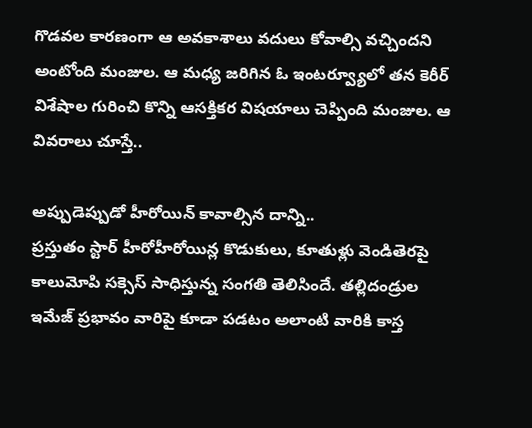గొడవల కారణంగా ఆ అవకాశాలు వదులు కోవాల్సి వచ్చిందని అంటోంది మంజుల. ఆ మధ్య జరిగిన ఓ ఇంటర్వ్యూలో తన కెరీర్ విశేషాల గురించి కొన్ని ఆసక్తికర విషయాలు చెప్పింది మంజుల. ఆ వివరాలు చూస్తే..

అప్పుడెప్పుడో హీరోయిన్ కావాల్సిన దాన్ని..
ప్రస్తుతం స్టార్ హీరోహీరోయిన్ల కొడుకులు, కూతుళ్లు వెండితెరపై కాలుమోపి సక్సెస్ సాధిస్తున్న సంగతి తెలిసిందే. తల్లిదండ్రుల ఇమేజ్ ప్రభావం వారిపై కూడా పడటం అలాంటి వారికి కాస్త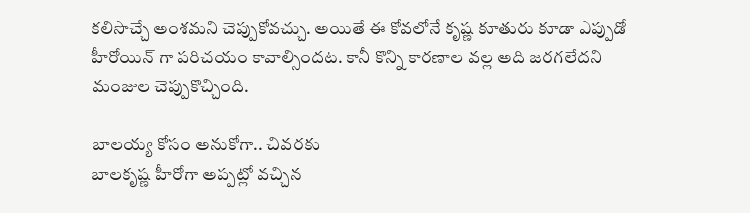కలిసొచ్చే అంశమని చెప్పుకోవచ్చు. అయితే ఈ కోవలోనే కృష్ణ కూతురు కూడా ఎప్పుడో హీరోయిన్ గా పరిచయం కావాల్సిందట. కానీ కొన్ని కారణాల వల్ల అది జరగలేదని మంజుల చెప్పుకొచ్చింది.

బాలయ్య కోసం అనుకోగా.. చివరకు
బాలకృష్ణ హీరోగా అప్పట్లో వచ్చిన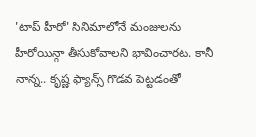'టాప్ హీరో' సినిమాలోనే మంజులను హీరోయిన్గా తీసుకోవాలని భావించారట. కానీ నాన్న.. కృష్ణ ఫ్యాన్స్ గొడవ పెట్టడంతో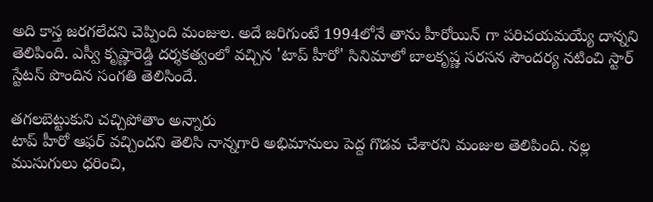అది కాస్త జరగలేదని చెప్పింది మంజుల. అదే జరిగుంటే 1994లోనే తాను హీరోయిన్ గా పరిచయమయ్యే దాన్నని తెలిపింది. ఎస్వీ కృష్ణారెడ్డి దర్శకత్వంలో వచ్చిన 'టాప్ హీరో' సినిమాలో బాలకృష్ణ సరసన సౌందర్య నటించి స్టార్ స్టేటస్ పొందిన సంగతి తెలిసిందే.

తగలబెట్టుకుని చచ్చిపోతాం అన్నారు
టాప్ హీరో ఆఫర్ వచ్చిందని తెలిసి నాన్నగారి అభిమానులు పెద్ద గొడవ చేశారని మంజుల తెలిపింది. నల్ల ముసుగులు ధరించి,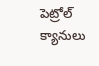పెట్రోల్ క్యానులు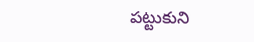పట్టుకుని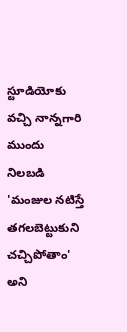స్టూడియోకు వచ్చి నాన్నగారి ముందు నిలబడి 'మంజుల నటిస్తే తగలబెట్టుకుని చచ్చిపోతాం' అని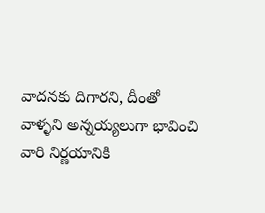వాదనకు దిగారని, దీంతో
వాళ్ళని అన్నయ్యలుగా భావించి వారి నిర్ణయానికి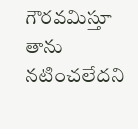గౌరవమిస్తూ తాను నటించలేదని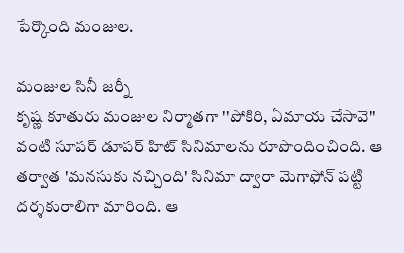పేర్కొంది మంజుల.

మంజుల సినీ జర్నీ
కృష్ణ కూతురు మంజుల నిర్మాతగా ''పోకిరి, ఏమాయ చేసావె'' వంటి సూపర్ డూపర్ హిట్ సినిమాలను రూపొందించింది. ఆ తర్వాత 'మనసుకు నచ్చింది' సినిమా ద్వారా మెగాఫోన్ పట్టి దర్శకురాలిగా మారింది. ఆ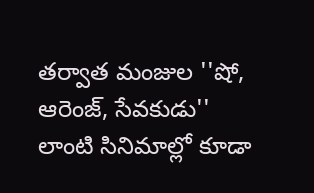తర్వాత మంజుల ''షో, ఆరెంజ్, సేవకుడు'' లాంటి సినిమాల్లో కూడా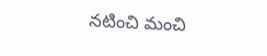నటించి మంచి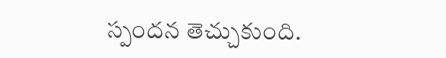స్పందన తెచ్చుకుంది.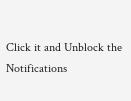Click it and Unblock the Notifications